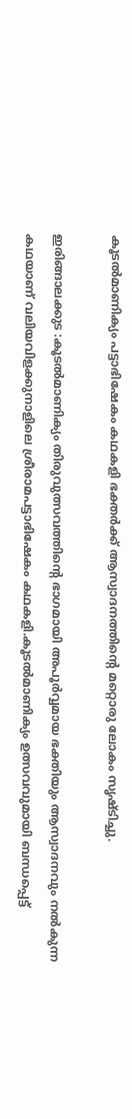കൂടല്‍മാണിക്യം പട്ടാഭിഷേകം കഥകളി ഭക്തര്‍ക്ക് ആസ്വാദനത്തിന്റെ മറ്റൊരു ലോകം സൃഷ്ടിച്ചു.

ഇരിങ്ങാലക്കുട :കൂടല്‍മാണിക്യം തിരുവുത്സവത്തിന്റെ ഭാഗമായി അപൂര്‍വ്വമായ ഭക്തിയും ആസ്വാദനവും നല്‍കുന്ന കഥയാണ് വലിയവിളക്കുനാളിലെ ശ്രീരാമപട്ടാഭിഷേകം കഥകളി.കൂടല്‍മാണിക്യം ഉത്സവവുമായി ബന്ധപ്പെട്ട്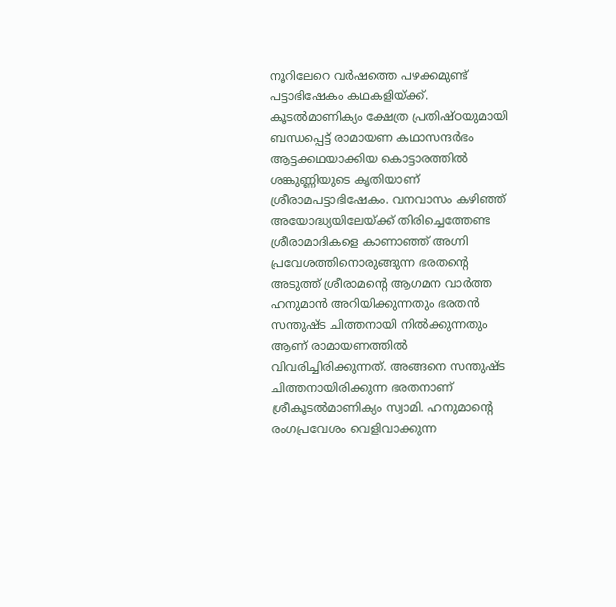നൂറിലേറെ വര്‍ഷത്തെ പഴക്കമുണ്ട് പട്ടാഭിഷേകം കഥകളിയ്ക്ക്. കൂടല്‍മാണിക്യം ക്ഷേത്ര പ്രതിഷ്ഠയുമായി ബന്ധപ്പെട്ട് രാമായണ കഥാസന്ദര്‍ഭം ആട്ടക്കഥയാക്കിയ കൊട്ടാരത്തില്‍ ശങ്കുണ്ണിയുടെ കൃതിയാണ് ശ്രീരാമപട്ടാഭിഷേകം. വനവാസം കഴിഞ്ഞ് അയോദ്ധ്യയിലേയ്ക്ക് തിരിച്ചെത്തേണ്ട ശ്രീരാമാദികളെ കാണാഞ്ഞ് അഗ്നി പ്രവേശത്തിനൊരുങ്ങുന്ന ഭരതന്റെ അടുത്ത് ശ്രീരാമന്റെ ആഗമന വാര്‍ത്ത ഹനുമാന്‍ അറിയിക്കുന്നതും ഭരതന്‍ സന്തുഷ്ട ചിത്തനായി നില്‍ക്കുന്നതും ആണ് രാമായണത്തില്‍ വിവരിച്ചിരിക്കുന്നത്. അങ്ങനെ സന്തുഷ്ട ചിത്തനായിരിക്കുന്ന ഭരതനാണ് ശ്രീകൂടല്‍മാണിക്യം സ്വാമി. ഹനുമാന്റെ രംഗപ്രവേശം വെളിവാക്കുന്ന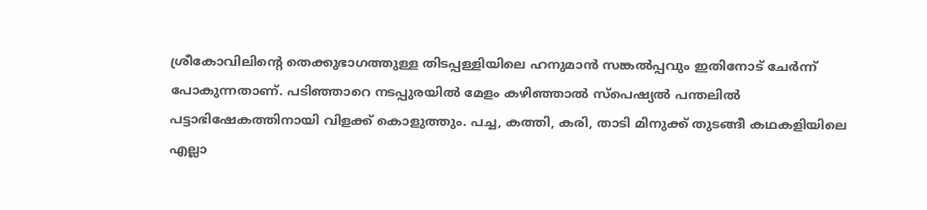ശ്രീകോവിലിന്റെ തെക്കുഭാഗത്തുള്ള തിടപ്പള്ളിയിലെ ഹനുമാന്‍ സങ്കല്‍പ്പവും ഇതിനോട് ചേര്‍ന്ന് പോകുന്നതാണ്. പടിഞ്ഞാറെ നടപ്പുരയില്‍ മേളം കഴിഞ്ഞാല്‍ സ്പെഷ്യല്‍ പന്തലില്‍ പട്ടാഭിഷേകത്തിനായി വിളക്ക് കൊളുത്തും. പച്ച, കത്തി, കരി, താടി മിനുക്ക് തുടങ്ങീ കഥകളിയിലെ എല്ലാ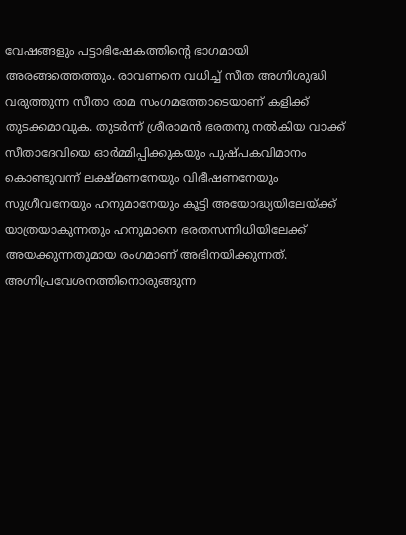വേഷങ്ങളും പട്ടാഭിഷേകത്തിന്റെ ഭാഗമായി അരങ്ങത്തെത്തും. രാവണനെ വധിച്ച് സീത അഗ്നിശുദ്ധി വരുത്തുന്ന സീതാ രാമ സംഗമത്തോടെയാണ് കളിക്ക് തുടക്കമാവുക. തുടര്‍ന്ന് ശ്രീരാമന്‍ ഭരതനു നല്‍കിയ വാക്ക് സീതാദേവിയെ ഓര്‍മ്മിപ്പിക്കുകയും പുഷ്പകവിമാനം കൊണ്ടുവന്ന് ലക്ഷ്മണനേയും വിഭീഷണനേയും സുഗ്രീവനേയും ഹനുമാനേയും കൂട്ടി അയോദ്ധ്യയിലേയ്ക്ക് യാത്രയാകുന്നതും ഹനുമാനെ ഭരതസന്നിധിയിലേക്ക് അയക്കുന്നതുമായ രംഗമാണ് അഭിനയിക്കുന്നത്. അഗ്നിപ്രവേശനത്തിനൊരുങ്ങുന്ന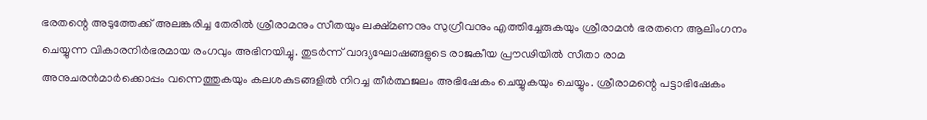ഭരതന്റെ അടുത്തേക്ക് അലങ്കരിച്ച തേരില്‍ ശ്രീരാമനും സീതയും ലക്ഷ്മണനും സുഗ്രീവനും എത്തിച്ചേരുകയും ശ്രീരാമന്‍ ഭരതനെ ആലിംഗനം ചെയ്യുന്ന വികാരനിര്‍ഭരമായ രംഗവും അഭിനയിച്ചു. തുടര്‍ന്ന് വാദ്യഘോഷങ്ങളുടെ രാജകീയ പ്രൗഢിയില്‍ സീതാ രാമ അനുചരന്‍മാര്‍ക്കൊപ്പം വന്നെത്തുകയും കലശകുടങ്ങളില്‍ നിറച്ച തീര്‍ത്ഥജലം അഭിഷേകം ചെയ്യുകയും ചെയ്യും. ശ്രീരാമന്റെ പട്ടാഭിഷേകം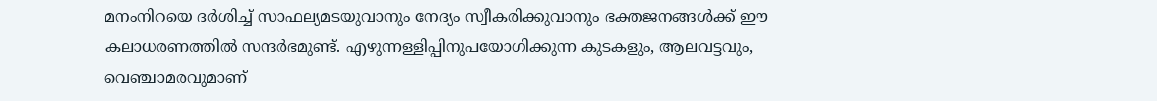മനംനിറയെ ദര്‍ശിച്ച് സാഫല്യമടയുവാനും നേദ്യം സ്വീകരിക്കുവാനും ഭക്തജനങ്ങള്‍ക്ക് ഈ കലാധരണത്തില്‍ സന്ദര്‍ഭമുണ്ട്. എഴുന്നള്ളിപ്പിനുപയോഗിക്കുന്ന കുടകളും, ആലവട്ടവും, വെഞ്ചാമരവുമാണ്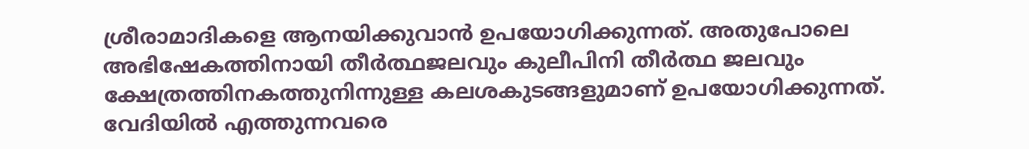ശ്രീരാമാദികളെ ആനയിക്കുവാന്‍ ഉപയോഗിക്കുന്നത്. അതുപോലെ അഭിഷേകത്തിനായി തീര്‍ത്ഥജലവും കുലീപിനി തീര്‍ത്ഥ ജലവും ക്ഷേത്രത്തിനകത്തുനിന്നുള്ള കലശകുടങ്ങളുമാണ് ഉപയോഗിക്കുന്നത്. വേദിയില്‍ എത്തുന്നവരെ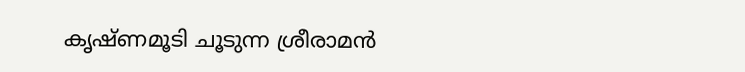കൃഷ്ണമൂടി ചൂടുന്ന ശ്രീരാമന്‍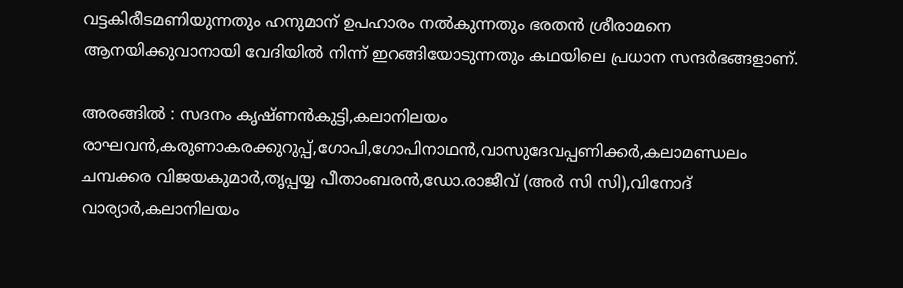വട്ടകിരീടമണിയുന്നതും ഹനുമാന് ഉപഹാരം നല്‍കുന്നതും ഭരതന്‍ ശ്രീരാമനെ ആനയിക്കുവാനായി വേദിയില്‍ നിന്ന് ഇറങ്ങിയോടുന്നതും കഥയിലെ പ്രധാന സന്ദര്‍ഭങ്ങളാണ്.

അരങ്ങില്‍ : സദനം കൃഷ്ണന്‍കുട്ടി,കലാനിലയം രാഘവന്‍,കരുണാകരക്കുറുപ്പ്,ഗോപി,ഗോപിനാഥന്‍,വാസുദേവപ്പണിക്കര്‍,കലാമണ്ഡലം ചമ്പക്കര വിജയകുമാര്‍,തൃപ്പയ്യ പീതാംബരന്‍,ഡോ.രാജീവ് (അര്‍ സി സി),വിനോദ് വാര്യാര്‍,കലാനിലയം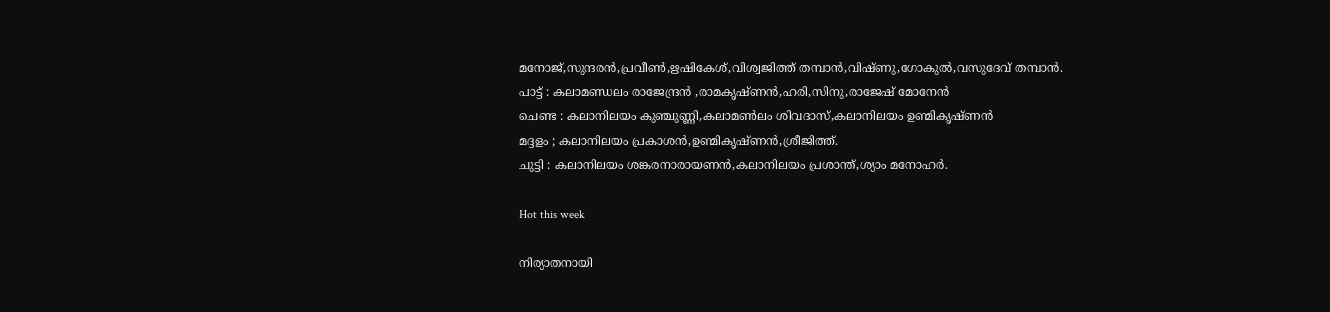മനോജ്,സുന്ദരന്‍,പ്രവീണ്‍,ഋഷികേശ്,വിശ്വജിത്ത് തമ്പാന്‍,വിഷ്ണു,ഗോകുല്‍,വസുദേവ് തമ്പാന്‍.
പാട്ട് : കലാമണ്ഡലം രാജേന്ദ്രന്‍ ,രാമകൃഷ്ണന്‍,ഹരി,സിനു,രാജേഷ് മോനേന്‍
ചെണ്ട : കലാനിലയം കുഞ്ചുണ്ണി,കലാമണ്‍ലം ശിവദാസ്,കലാനിലയം ഉണ്മികൃഷ്ണന്‍
മദ്ദളം ; കലാനിലയം പ്രകാശന്‍,ഉണ്മികൃഷ്ണന്‍,ശ്രീജിത്ത്.
ചുട്ടി : കലാനിലയം ശങ്കരനാരായണന്‍,കലാനിലയം പ്രശാന്ത്,ശ്യാം മനോഹര്‍.

Hot this week

നിര്യാതനായി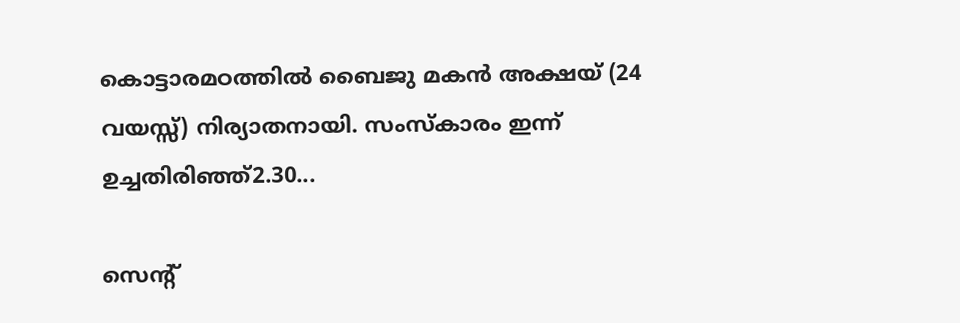കൊട്ടാരമഠത്തിൽ ബൈജു മകൻ അക്ഷയ് (24 വയസ്സ്) നിര്യാതനായി. സംസ്കാരം ഇന്ന് ഉച്ചതിരിഞ്ഞ്2.30...

സെന്റ്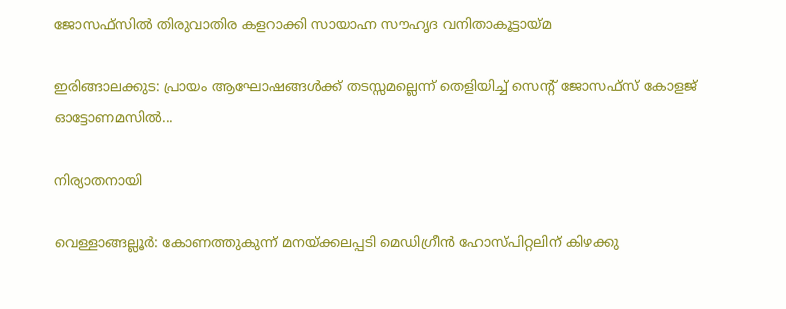ജോസഫ്‌സിൽ തിരുവാതിര കളറാക്കി സായാഹ്ന സൗഹൃദ വനിതാകൂട്ടായ്മ

ഇരിങ്ങാലക്കുട: പ്രായം ആഘോഷങ്ങൾക്ക് തടസ്സമല്ലെന്ന് തെളിയിച്ച് സെന്റ് ജോസഫ്‌സ് കോളജ് ഓട്ടോണമസിൽ...

നിര്യാതനായി

വെള്ളാങ്ങല്ലൂർ: കോണത്തുകുന്ന് മനയ്ക്കലപ്പടി മെഡിഗ്രീൻ ഹോസ്പിറ്റലിന് കിഴക്കു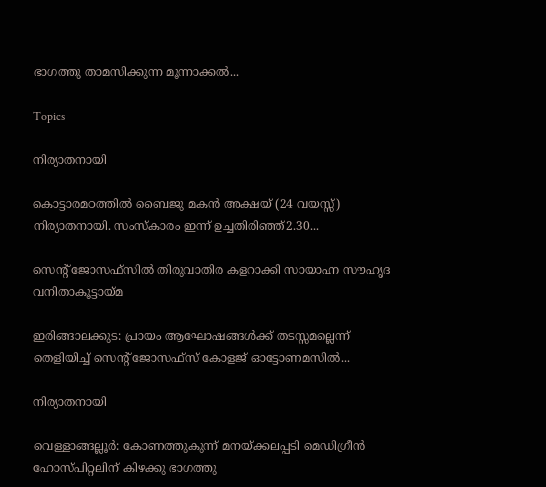ഭാഗത്തു താമസിക്കുന്ന മൂന്നാക്കൽ...

Topics

നിര്യാതനായി

കൊട്ടാരമഠത്തിൽ ബൈജു മകൻ അക്ഷയ് (24 വയസ്സ്) നിര്യാതനായി. സംസ്കാരം ഇന്ന് ഉച്ചതിരിഞ്ഞ്2.30...

സെന്റ് ജോസഫ്‌സിൽ തിരുവാതിര കളറാക്കി സായാഹ്ന സൗഹൃദ വനിതാകൂട്ടായ്മ

ഇരിങ്ങാലക്കുട: പ്രായം ആഘോഷങ്ങൾക്ക് തടസ്സമല്ലെന്ന് തെളിയിച്ച് സെന്റ് ജോസഫ്‌സ് കോളജ് ഓട്ടോണമസിൽ...

നിര്യാതനായി

വെള്ളാങ്ങല്ലൂർ: കോണത്തുകുന്ന് മനയ്ക്കലപ്പടി മെഡിഗ്രീൻ ഹോസ്പിറ്റലിന് കിഴക്കു ഭാഗത്തു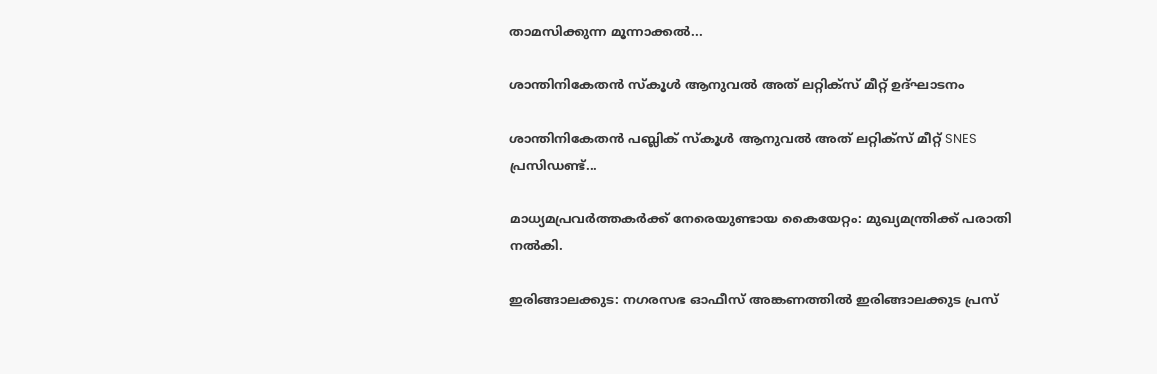താമസിക്കുന്ന മൂന്നാക്കൽ...

ശാന്തിനികേതൻ സ്കൂൾ ആനുവൽ അത് ലറ്റിക്സ് മീറ്റ് ഉദ്ഘാടനം

ശാന്തിനികേതൻ പബ്ലിക് സ്കൂൾ ആനുവൽ അത് ലറ്റിക്സ് മീറ്റ് SNES പ്രസിഡണ്ട്...

മാധ്യമപ്രവർത്തകർക്ക് നേരെയുണ്ടായ കൈയേറ്റം: മുഖ്യമന്ത്രിക്ക് പരാതി നൽകി.

ഇരിങ്ങാലക്കുട: നഗരസഭ ഓഫീസ് അങ്കണത്തിൽ ഇരിങ്ങാലക്കുട പ്രസ്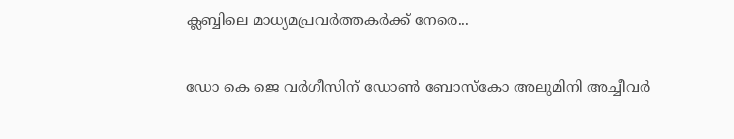ക്ലബ്ബിലെ മാധ്യമപ്രവർത്തകർക്ക് നേരെ...

ഡോ കെ ജെ വർഗീസിന് ഡോൺ ബോസ്കോ അലുമിനി അച്ചീവർ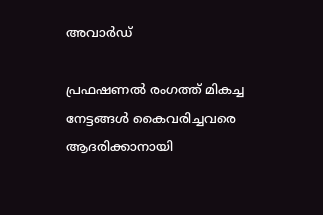അവാർഡ്

പ്രഫഷണൽ രംഗത്ത് മികച്ച നേട്ടങ്ങൾ കൈവരിച്ചവരെ ആദരിക്കാനായി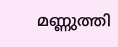മണ്ണുത്തി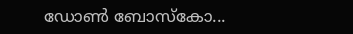ഡോൺ ബോസ്കോ...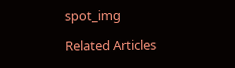spot_img

Related Articles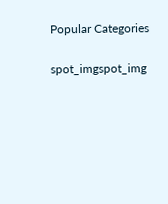Popular Categories

spot_imgspot_img